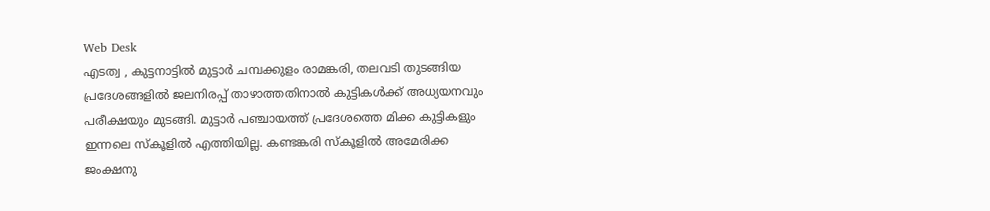Web Desk
എടത്വ , കുട്ടനാട്ടിൽ മുട്ടാർ ചമ്പക്കുളം രാമങ്കരി, തലവടി തുടങ്ങിയ പ്രദേശങ്ങളിൽ ജലനിരപ്പ് താഴാത്തതിനാൽ കുട്ടികൾക്ക് അധ്യയനവും പരീക്ഷയും മുടങ്ങി. മുട്ടാർ പഞ്ചായത്ത് പ്രദേശത്തെ മിക്ക കുട്ടികളും ഇന്നലെ സ്കൂളിൽ എത്തിയില്ല. കണ്ടങ്കരി സ്കൂളിൽ അമേരിക്ക ജംക്ഷനു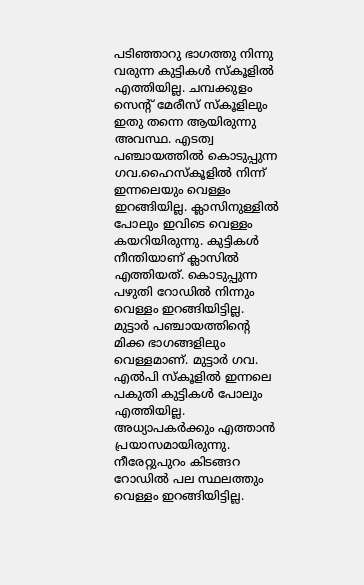പടിഞ്ഞാറു ഭാഗത്തു നിന്നു വരുന്ന കുട്ടികൾ സ്കൂളിൽ എത്തിയില്ല. ചമ്പക്കുളം സെന്റ് മേരീസ് സ്കൂളിലും ഇതു തന്നെ ആയിരുന്നു അവസ്ഥ. എടത്വ പഞ്ചായത്തിൽ കൊടുപ്പുന്ന ഗവ.ഹൈസ്കൂളിൽ നിന്ന് ഇന്നലെയും വെള്ളം ഇറങ്ങിയില്ല. ക്ലാസിനുള്ളിൽ പോലും ഇവിടെ വെള്ളം കയറിയിരുന്നു. കുട്ടികൾ നീന്തിയാണ് ക്ലാസിൽ എത്തിയത്. കൊടുപ്പുന്ന പഴുതി റോഡിൽ നിന്നും വെള്ളം ഇറങ്ങിയിട്ടില്ല. മുട്ടാർ പഞ്ചായത്തിന്റെ മിക്ക ഭാഗങ്ങളിലും വെള്ളമാണ്. മുട്ടാർ ഗവ. എൽപി സ്കൂളിൽ ഇന്നലെ പകുതി കുട്ടികൾ പോലും എത്തിയില്ല. അധ്യാപകർക്കും എത്താൻ പ്രയാസമായിരുന്നു. നീരേറ്റുപുറം കിടങ്ങറ റോഡിൽ പല സ്ഥലത്തും വെള്ളം ഇറങ്ങിയിട്ടില്ല.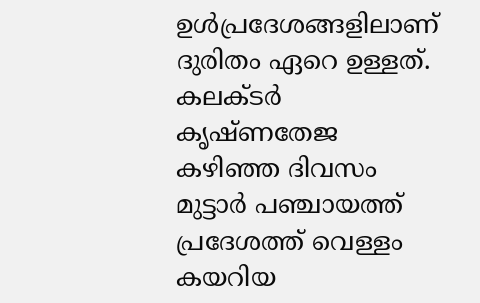ഉൾപ്രദേശങ്ങളിലാണ് ദുരിതം ഏറെ ഉള്ളത്. കലക്ടർ കൃഷ്ണതേജ കഴിഞ്ഞ ദിവസം മുട്ടാർ പഞ്ചായത്ത് പ്രദേശത്ത് വെള്ളം കയറിയ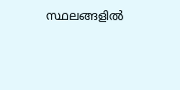സ്ഥലങ്ങളിൽ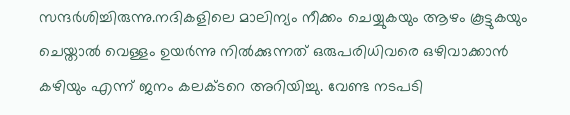സന്ദർശിച്ചിരുന്നു.നദികളിലെ മാലിന്യം നീക്കം ചെയ്യുകയും ആഴം കൂട്ടുകയും ചെയ്താൽ വെള്ളം ഉയർന്നു നിൽക്കുന്നത് ഒരുപരിധിവരെ ഒഴിവാക്കാൻ കഴിയും എന്ന് ജനം കലക്ടറെ അറിയിച്ചു. വേണ്ട നടപടി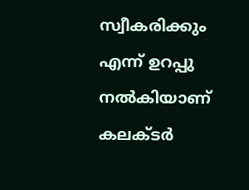സ്വീകരിക്കും എന്ന് ഉറപ്പു നൽകിയാണ് കലക്ടർ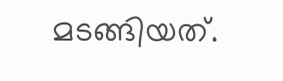മടങ്ങിയത്.